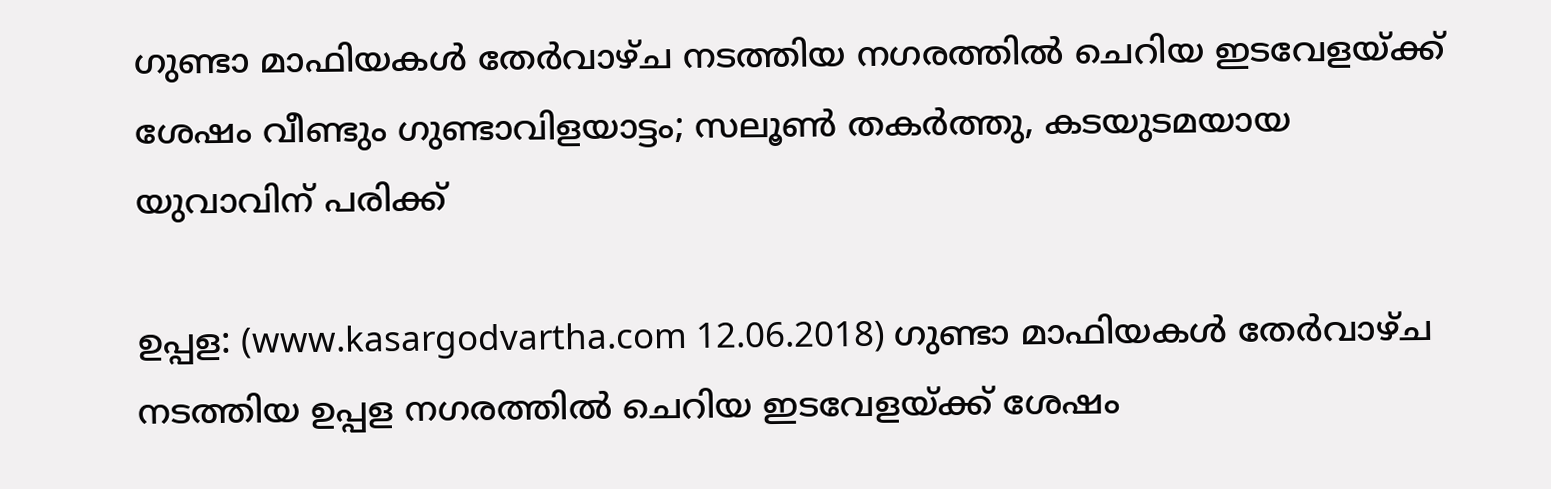ഗുണ്ടാ മാഫിയകള്‍ തേര്‍വാഴ്ച നടത്തിയ നഗരത്തില്‍ ചെറിയ ഇടവേളയ്ക്ക് ശേഷം വീണ്ടും ഗുണ്ടാവിളയാട്ടം; സലൂണ്‍ തകര്‍ത്തു, കടയുടമയായ യുവാവിന് പരിക്ക്

ഉപ്പള: (www.kasargodvartha.com 12.06.2018) ഗുണ്ടാ മാഫിയകള്‍ തേര്‍വാഴ്ച നടത്തിയ ഉപ്പള നഗരത്തില്‍ ചെറിയ ഇടവേളയ്ക്ക് ശേഷം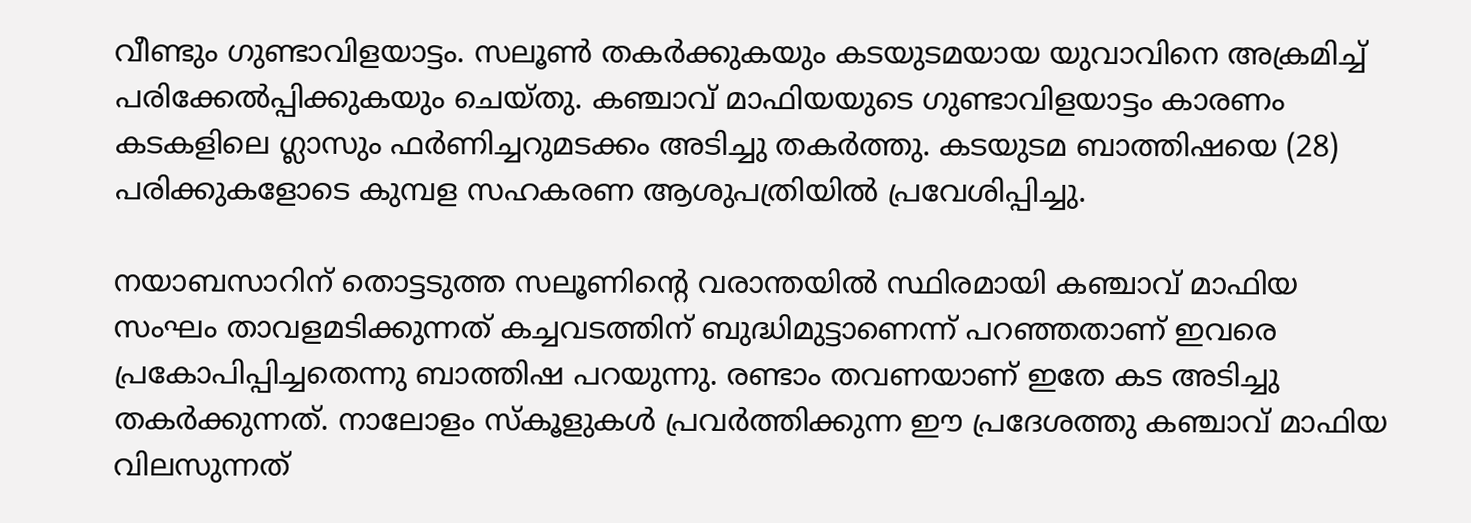വീണ്ടും ഗുണ്ടാവിളയാട്ടം. സലൂണ്‍ തകര്‍ക്കുകയും കടയുടമയായ യുവാവിനെ അക്രമിച്ച് പരിക്കേല്‍പ്പിക്കുകയും ചെയ്തു. കഞ്ചാവ് മാഫിയയുടെ ഗുണ്ടാവിളയാട്ടം കാരണം കടകളിലെ ഗ്ലാസും ഫര്‍ണിച്ചറുമടക്കം അടിച്ചു തകര്‍ത്തു. കടയുടമ ബാത്തിഷയെ (28) പരിക്കുകളോടെ കുമ്പള സഹകരണ ആശുപത്രിയില്‍ പ്രവേശിപ്പിച്ചു.

നയാബസാറിന് തൊട്ടടുത്ത സലൂണിന്റെ വരാന്തയില്‍ സ്ഥിരമായി കഞ്ചാവ് മാഫിയ സംഘം താവളമടിക്കുന്നത് കച്ചവടത്തിന് ബുദ്ധിമുട്ടാണെന്ന് പറഞ്ഞതാണ് ഇവരെ പ്രകോപിപ്പിച്ചതെന്നു ബാത്തിഷ പറയുന്നു. രണ്ടാം തവണയാണ് ഇതേ കട അടിച്ചു തകര്‍ക്കുന്നത്. നാലോളം സ്‌കൂളുകള്‍ പ്രവര്‍ത്തിക്കുന്ന ഈ പ്രദേശത്തു കഞ്ചാവ് മാഫിയ വിലസുന്നത്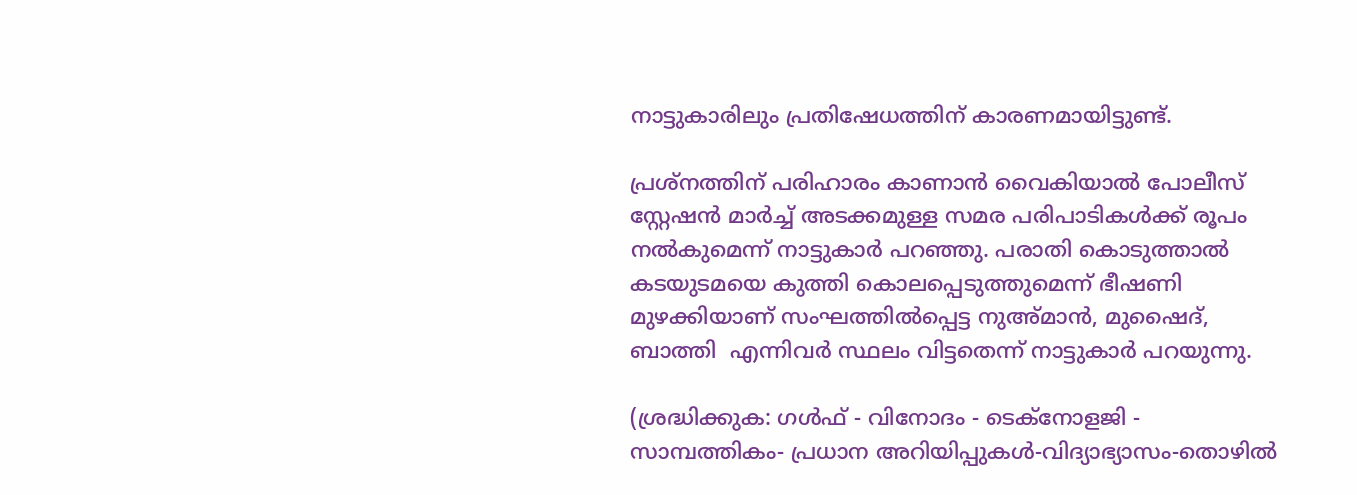നാട്ടുകാരിലും പ്രതിഷേധത്തിന് കാരണമായിട്ടുണ്ട്.

പ്രശ്‌നത്തിന് പരിഹാരം കാണാന്‍ വൈകിയാല്‍ പോലീസ് സ്റ്റേഷന്‍ മാര്‍ച്ച് അടക്കമുള്ള സമര പരിപാടികള്‍ക്ക് രൂപം നല്‍കുമെന്ന് നാട്ടുകാര്‍ പറഞ്ഞു. പരാതി കൊടുത്താല്‍ കടയുടമയെ കുത്തി കൊലപ്പെടുത്തുമെന്ന് ഭീഷണി മുഴക്കിയാണ് സംഘത്തില്‍പ്പെട്ട നുഅ്മാന്‍, മുഷൈദ്, ബാത്തി  എന്നിവര്‍ സ്ഥലം വിട്ടതെന്ന് നാട്ടുകാര്‍ പറയുന്നു.

(ശ്രദ്ധിക്കുക: ഗൾഫ് - വിനോദം - ടെക്നോളജി - സാമ്പത്തികം- പ്രധാന അറിയിപ്പുകൾ-വിദ്യാഭ്യാസം-തൊഴിൽ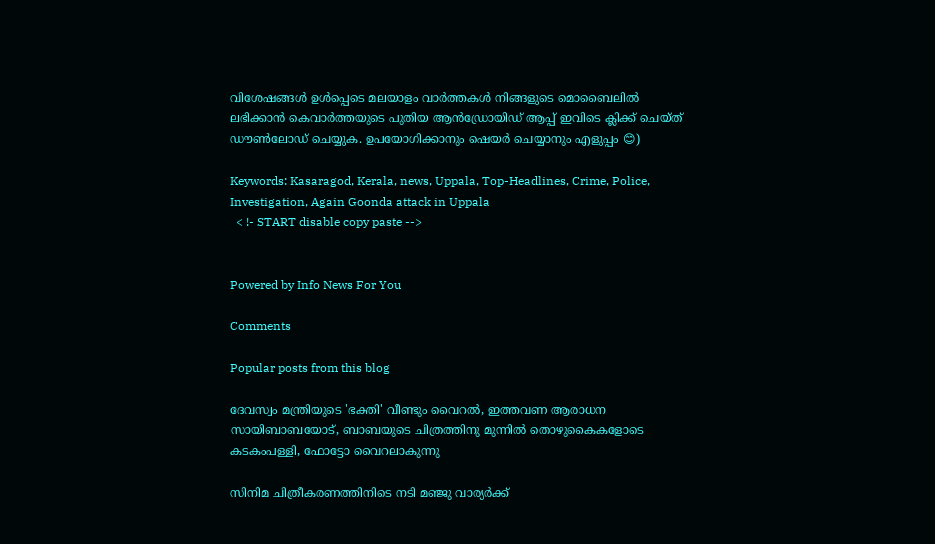വിശേഷങ്ങൾ ഉൾപ്പെടെ മലയാളം വാർത്തകൾ നിങ്ങളുടെ മൊബൈലിൽ ലഭിക്കാൻ കെവാർത്തയുടെ പുതിയ ആൻഡ്രോയിഡ് ആപ്പ് ഇവിടെ ക്ലിക്ക് ചെയ്ത് ഡൗൺലോഡ് ചെയ്യുക. ഉപയോഗിക്കാനും ഷെയർ ചെയ്യാനും എളുപ്പം 😊)

Keywords: Kasaragod, Kerala, news, Uppala, Top-Headlines, Crime, Police, Investigation, Again Goonda attack in Uppala
  < !- START disable copy paste -->


Powered by Info News For You

Comments

Popular posts from this blog

ദേവസ്വം മന്ത്രിയുടെ 'ഭക്തി' വീണ്ടും വൈറല്‍, ഇത്തവണ ആരാധന സായിബാബയോട്, ബാബയുടെ ചിത്രത്തിനു മുന്നില്‍ തൊഴുകൈകളോടെ കടകംപള്ളി, ഫോട്ടോ വൈറലാകുന്നു

സിനിമ ചിത്രീകരണത്തിനിടെ നടി മഞ്ജു വാര്യര്‍ക്ക്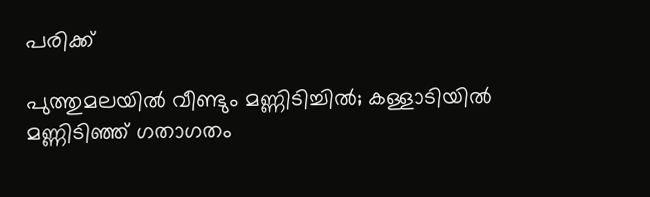പരിക്ക്

പുത്തുമലയില്‍ വീണ്ടും മണ്ണിടിച്ചില്‍; കള്ളാടിയില്‍ മണ്ണിടിഞ്ഞ് ഗതാഗതം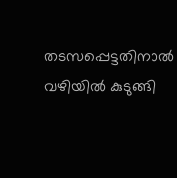തടസപ്പെട്ടതിനാല്‍ വഴിയില്‍ കുടുങ്ങി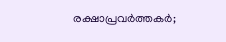രക്ഷാപ്രവര്‍ത്തകര്‍;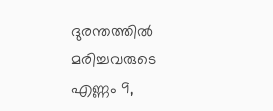ദുരന്തത്തില്‍ മരിച്ചവരുടെ എണ്ണം 9,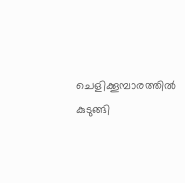ചെളിക്കൂമ്പാരത്തില്‍ കുടുങ്ങി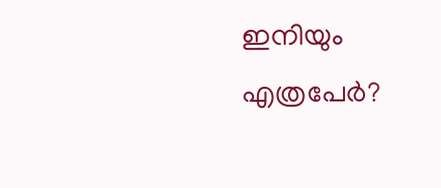ഇനിയും എത്രപേര്‍?